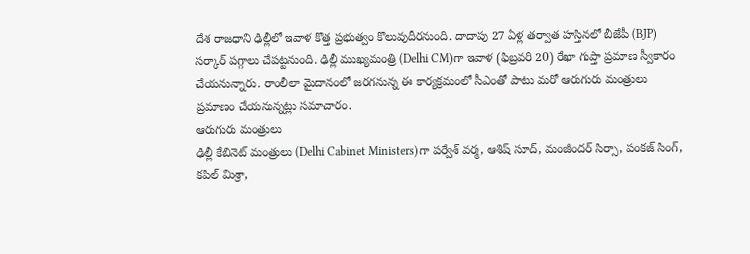దేశ రాజధాని ఢిల్లీలో ఇవాళ కొత్త ప్రభుత్వం కొలువుదీరనుంది. దాదాపు 27 ఏళ్ల తర్వాత హస్తినలో బీజేపీ (BJP) సర్కార్ పగ్గాలు చేపట్టనుంది. ఢిల్లీ ముఖ్యమంత్రి (Delhi CM)గా ఇవాళ (ఫిబ్రవరి 20) రేఖా గుప్తా ప్రమాణ స్వీకారం చేయనున్నారు. రాంలీలా మైదానంలో జరగనున్న ఈ కార్యక్రమంలో సీఎంతో పాటు మరో ఆరుగురు మంత్రులు ప్రమాణం చేయనున్నట్లు సమాచారం.
ఆరుగురు మంత్రులు
ఢిల్లీ కేబినెట్ మంత్రులు (Delhi Cabinet Ministers)గా పర్వేశ్ వర్మ, ఆశిష్ సూద్, మంజీందర్ సిర్సా, పంకజ్ సింగ్, కపిల్ మిశ్రా,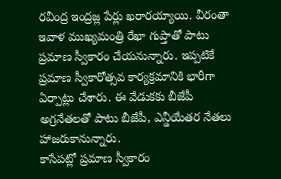రవీంద్ర ఇంద్రజ్ల పేర్లు ఖరారయ్యాయి. వీరంతా ఇవాళ ముఖ్యమంత్రి రేఖా గుప్తాతో పాటు ప్రమాణ స్వీకారం చేయనున్నారు. ఇప్పటికే ప్రమాణ స్వీకారోత్సవ కార్యక్రమానికి భారీగా ఏర్పాట్లు చేశారు. ఈ వేడుకకు బీజేపీ అగ్రనేతలతో పాటు బీజేపీ, ఎన్డీయేతర నేతలు హాజరుకానున్నారు.
కాసేపట్లో ప్రమాణ స్వీకారం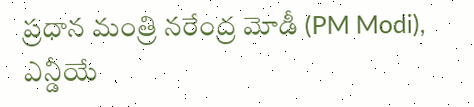ప్రధాన మంత్రి నరేంద్ర మోడీ (PM Modi), ఎన్డీయే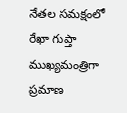నేతల సమక్షంలో రేఖా గుప్తా ముఖ్యమంత్రిగా ప్రమాణ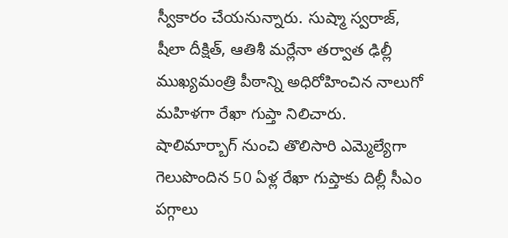స్వీకారం చేయనున్నారు. సుష్మా స్వరాజ్, షీలా దీక్షిత్, ఆతిశీ మర్లేనా తర్వాత ఢిల్లీ ముఖ్యమంత్రి పీఠాన్ని అధిరోహించిన నాలుగో మహిళగా రేఖా గుప్తా నిలిచారు. షాలిమార్బాగ్ నుంచి తొలిసారి ఎమ్మెల్యేగా గెలుపొందిన 50 ఏళ్ల రేఖా గుప్తాకు దిల్లీ సీఎం పగ్గాలు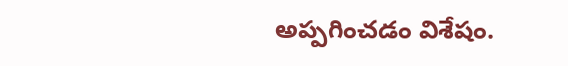అప్పగించడం విశేషం.